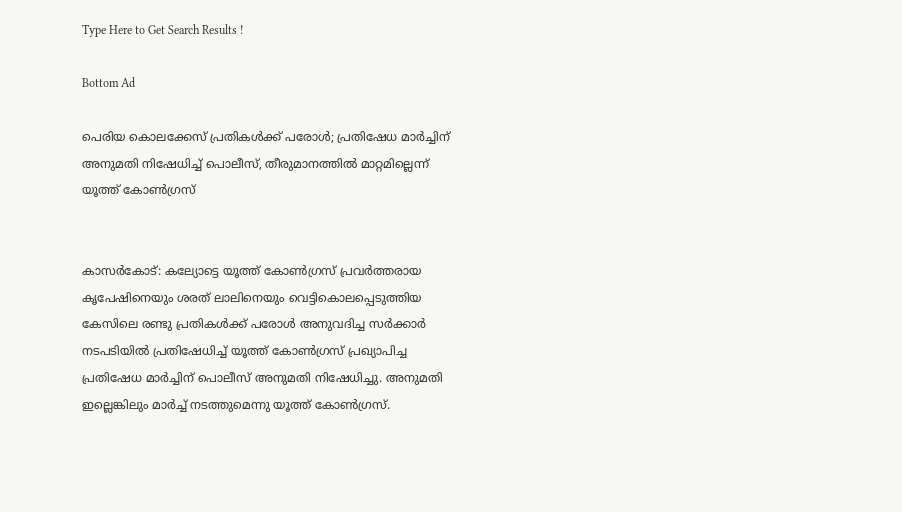Type Here to Get Search Results !

Bottom Ad

പെരിയ കൊലക്കേസ് പ്രതികള്‍ക്ക് പരോള്‍; പ്രതിഷേധ മാര്‍ച്ചിന് അനുമതി നിഷേധിച്ച് പൊലീസ്, തീരുമാനത്തില്‍ മാറ്റമില്ലെന്ന് യൂത്ത് കോണ്‍ഗ്രസ്


കാസര്‍കോട്: കല്യോട്ടെ യൂത്ത് കോണ്‍ഗ്രസ് പ്രവര്‍ത്തരായ കൃപേഷിനെയും ശരത് ലാലിനെയും വെട്ടികൊലപ്പെടുത്തിയ കേസിലെ രണ്ടു പ്രതികള്‍ക്ക് പരോള്‍ അനുവദിച്ച സര്‍ക്കാര്‍ നടപടിയില്‍ പ്രതിഷേധിച്ച് യൂത്ത് കോണ്‍ഗ്രസ് പ്രഖ്യാപിച്ച പ്രതിഷേധ മാര്‍ച്ചിന് പൊലീസ് അനുമതി നിഷേധിച്ചു. അനുമതി ഇല്ലെങ്കിലും മാര്‍ച്ച് നടത്തുമെന്നു യൂത്ത് കോണ്‍ഗ്രസ്.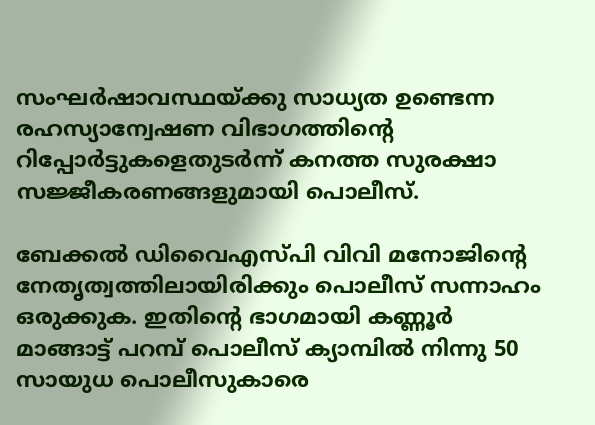സംഘര്‍ഷാവസ്ഥയ്ക്കു സാധ്യത ഉണ്ടെന്ന രഹസ്യാന്വേഷണ വിഭാഗത്തിന്റെ റിപ്പോര്‍ട്ടുകളെതുടര്‍ന്ന് കനത്ത സുരക്ഷാ സജ്ജീകരണങ്ങളുമായി പൊലീസ്.

ബേക്കല്‍ ഡിവൈഎസ്പി വിവി മനോജിന്റെ നേതൃത്വത്തിലായിരിക്കും പൊലീസ് സന്നാഹം ഒരുക്കുക. ഇതിന്റെ ഭാഗമായി കണ്ണൂര്‍ മാങ്ങാട്ട് പറമ്പ് പൊലീസ് ക്യാമ്പില്‍ നിന്നു 50 സായുധ പൊലീസുകാരെ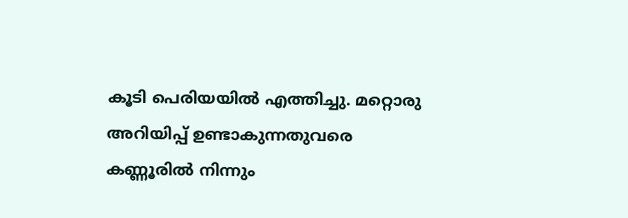കൂടി പെരിയയില്‍ എത്തിച്ചു. മറ്റൊരു അറിയിപ്പ് ഉണ്ടാകുന്നതുവരെ കണ്ണൂരില്‍ നിന്നും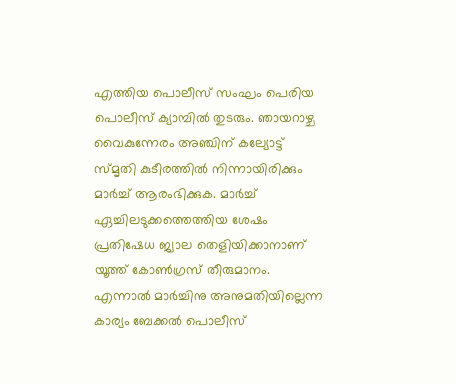എത്തിയ പൊലീസ് സംഘം പെരിയ പൊലീസ് ക്യാമ്പില്‍ തുടരും. ഞായറാഴ്ച വൈകുന്നേരം അഞ്ചിന് കല്യോട്ട് സ്മൃതി കുടീരത്തില്‍ നിന്നായിരിക്കും മാര്‍ച്ച് ആരംഭിക്കുക. മാര്‍ച്ച് ഏച്ചിലടുക്കത്തെത്തിയ ശേഷം പ്രതിഷേധ ജ്വാല തെളിയിക്കാനാണ് യൂത്ത് കോണ്‍ഗ്രസ് തീരുമാനം. എന്നാല്‍ മാര്‍ച്ചിനു അനുമതിയില്ലെന്ന കാര്യം ബേക്കല്‍ പൊലീസ്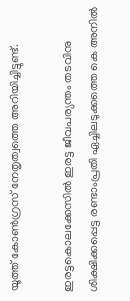യൂത്ത് കോണ്‍ഗ്രസ് നേതൃത്വത്തെ അറിയിച്ചിട്ടുണ്ട്.

ഇരട്ടകൊലക്കേസില്‍ ഇരട്ട ജീവപര്യന്തം തടവിനു ശിക്ഷിക്കപ്പെട്ട രണ്ടാംപ്രതി ഏച്ചിലടുക്കത്തെ കെ അനില്‍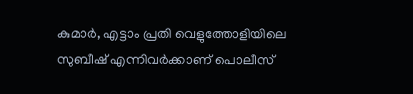കുമാര്‍, എട്ടാം പ്രതി വെളുത്തോളിയിലെ സുബീഷ് എന്നിവര്‍ക്കാണ് പൊലീസ്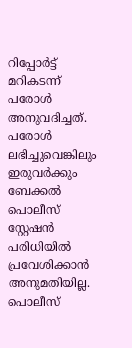റിപ്പോര്‍ട്ട് മറികടന്ന് പരോള്‍ അനുവദിച്ചത്. പരോള്‍ ലഭിച്ചുവെങ്കിലും ഇരുവര്‍ക്കും ബേക്കല്‍ പൊലീസ് സ്റ്റേഷന്‍ പരിധിയില്‍ പ്രവേശിക്കാന്‍ അനുമതിയില്ല. പൊലീസ്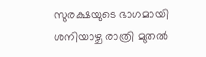സുരക്ഷയുടെ ഭാഗമായി ശനിയാഴ്ച രാത്രി മുതല്‍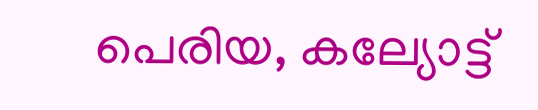പെരിയ, കല്യോട്ട്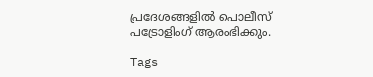പ്രദേശങ്ങളില്‍ പൊലീസ് പട്രോളിംഗ് ആരംഭിക്കും.

Tags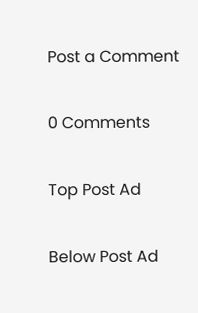Post a Comment

0 Comments

Top Post Ad

Below Post Ad